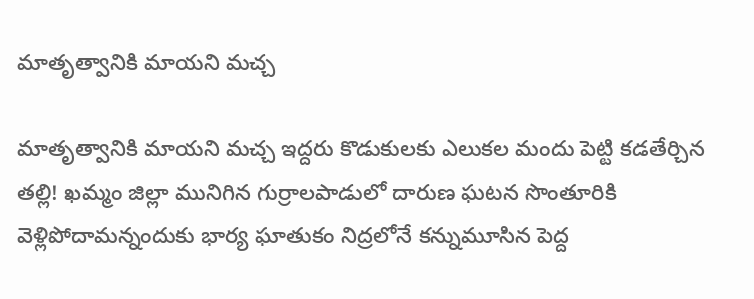మాతృత్వానికి మాయని మచ్చ

మాతృత్వానికి మాయని మచ్చ ఇద్దరు కొడుకుల‌కు ఎలుకల మందు పెట్టి కడతేర్చిన తల్లి! ఖ‌మ్మం జిల్లా మునిగిన గుర్రాలపాడులో దారుణ ఘ‌ట‌న‌ సొంతూరికి వెళ్లిపోదామ‌న్నందుకు భార్య ఘాతుకం నిద్రలోనే కన్నుమూసిన పెద్ద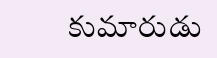కుమారుడు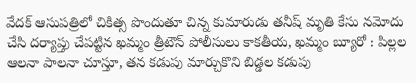వేదక్ ఆసుపత్రిలో చికిత్స పొందుతూ చిన్న కుమారుడు తనీష్ మృతి కేసు నమోదు చేసి దర్యాప్తు చేపట్టిన ఖమ్మం త్రీటౌన్ పోలీసులు కాక‌తీయ‌, ఖ‌మ్మం బ్యూరో : పిల్లల ఆలనా పాలనా చూస్తూ, తన కడుపు మార్చుకొని బిడ్డల కడుపు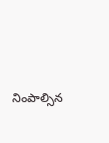నింపాల్సిన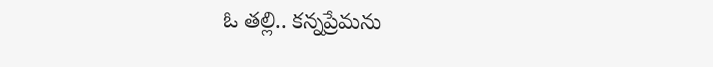ఓ తల్లి.. కన్నప్రేమను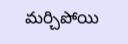మర్చిపోయి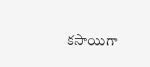కసాయిగా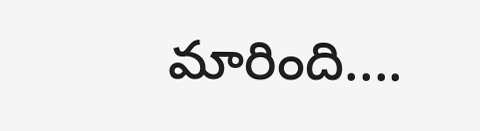మారింది....